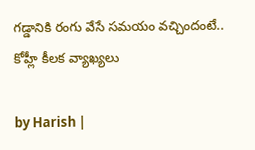గడ్డానికి రంగు వేసే సమయం వచ్చిందంటే.. కోహ్లీ కీలక వ్యాఖ్యలు

by Harish |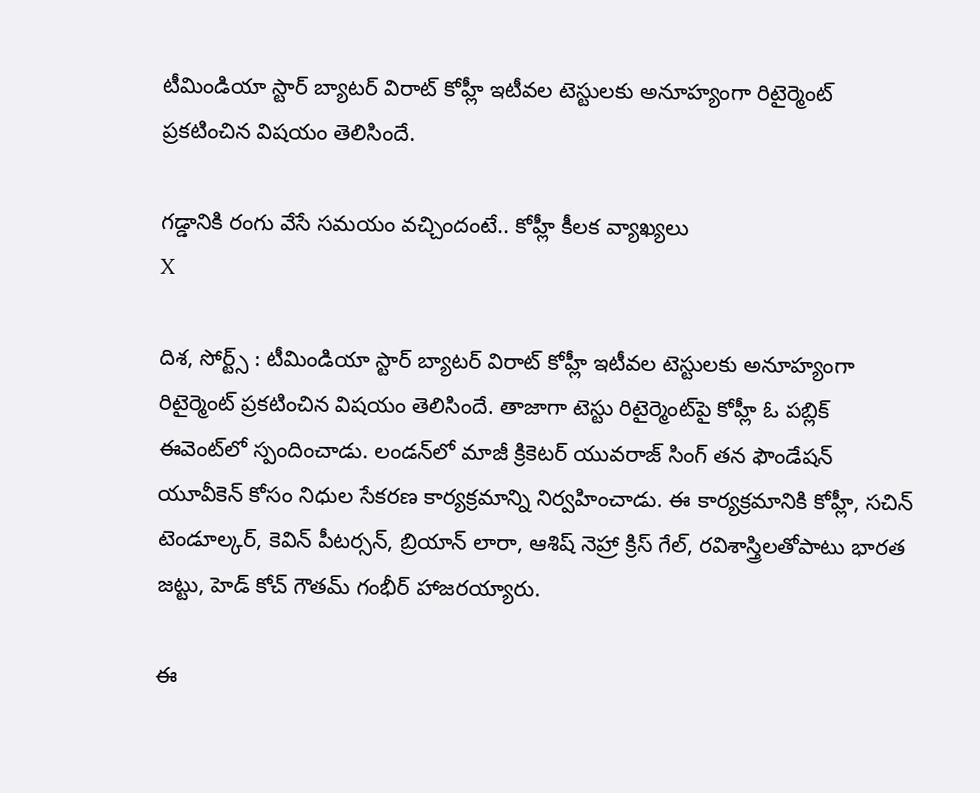టీమిండియా స్టార్ బ్యాటర్ విరాట్ కోహ్లీ ఇటీవల టెస్టులకు అనూహ్యంగా రిటైర్మెంట్ ప్రకటించిన విషయం తెలిసిందే.

గడ్డానికి రంగు వేసే సమయం వచ్చిందంటే.. కోహ్లీ కీలక వ్యాఖ్యలు
X

దిశ, సోర్ట్స్ : టీమిండియా స్టార్ బ్యాటర్ విరాట్ కోహ్లీ ఇటీవల టెస్టులకు అనూహ్యంగా రిటైర్మెంట్ ప్రకటించిన విషయం తెలిసిందే. తాజాగా టెస్టు రిటైర్మెంట్‌‌‌పై కోహ్లీ ఓ పబ్లిక్ ఈవెంట్‌లో స్పందించాడు. లండన్‌లో మాజీ క్రికెటర్ యువరాజ్ సింగ్ తన ఫౌండేషన్ యూవీకెన్ కోసం నిధుల సేకరణ కార్యక్రమాన్ని నిర్వహించాడు. ఈ కార్యక్రమానికి కోహ్లీ, సచిన్ టెండూల్కర్, కెవిన్ పీటర్సన్, బ్రియాన్ లారా, ఆశిష్ నెహ్రా క్రిస్ గేల్, రవిశాస్త్రి‌లతోపాటు భారత జట్టు, హెడ్ కోచ్ గౌతమ్ గంభీర్ హాజరయ్యారు.

ఈ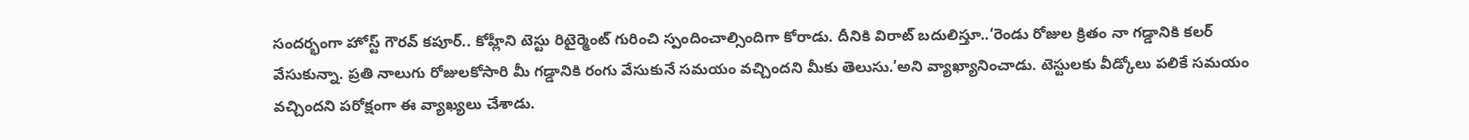సందర్భంగా హోస్ట్ గౌరవ్ కపూర్.. కోహ్లీని టెస్టు రిటైర్మెంట్ గురించి స్పందించాల్సిందిగా కోరాడు. దీనికి విరాట్ బదులిస్తూ..‘రెండు రోజుల క్రితం నా గడ్డానికి కలర్ వేసుకున్నా. ప్రతి నాలుగు రోజులకోసారి మీ గడ్డానికి రంగు వేసుకునే సమయం వచ్చిందని మీకు తెలుసు.’అని వ్యాఖ్యానించాడు. టెస్టులకు వీడ్కోలు పలికే సమయం వచ్చిందని పరోక్షంగా ఈ వ్యాఖ్యలు చేశాడు.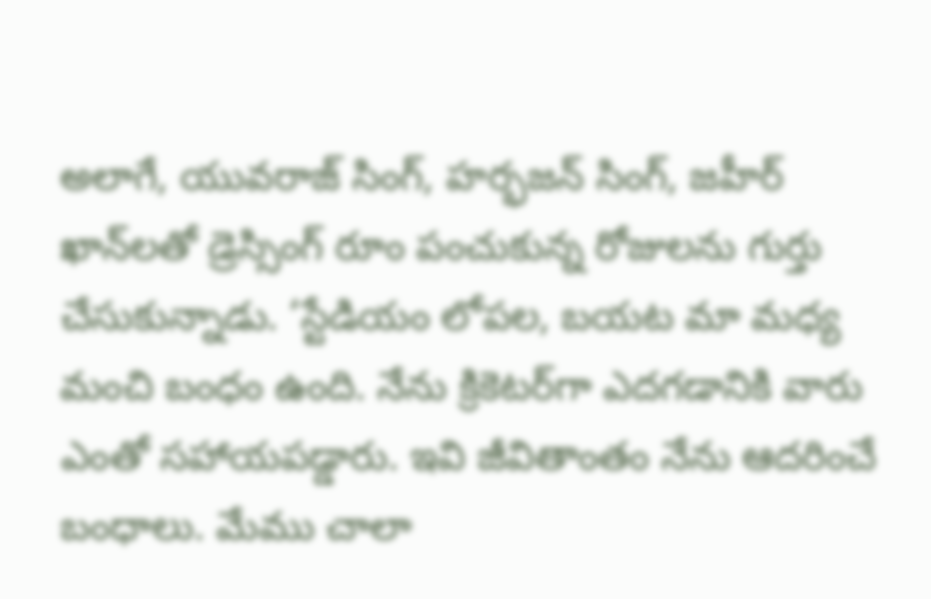అలాగే, యువరాజ్ సింగ్, హర్భజన్ సింగ్, జహీర్ ఖాన్‌లతో డ్రెస్సింగ్ రూం పంచుకున్న రోజులను గుర్తు చేసుకున్నాడు. ‘స్టేడియం లోపల, బయట మా మధ్య మంచి బంధం ఉంది. నేను క్రికెటర్‌గా ఎదగడానికి వారు ఎంతో సహాయపడ్డారు. ఇవి జీవితాంతం నేను ఆదరించే బంధాలు. మేము చాలా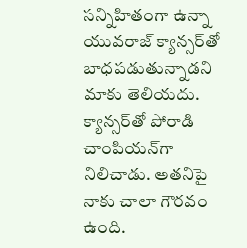సన్నిహితంగా ఉన్నా యువరాజ్‌ క్యాన్సర్‌తో బాధపడుతున్నాడని మాకు తెలియదు. క్యాన్సర్‌‌తో పోరాడి చాంపియన్‌గా నిలిచాడు. అతనిపై నాకు చాలా గౌరవం ఉంది.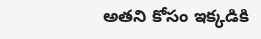అతని కోసం ఇక్కడికి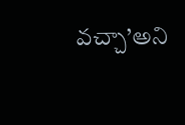వచ్చా’అని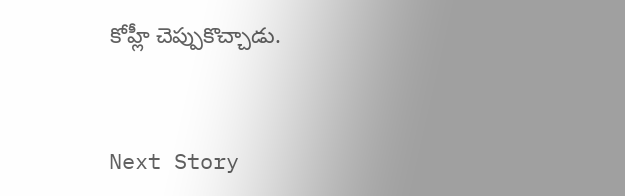కోహ్లీ చెప్పుకొచ్చాడు.


Next Story